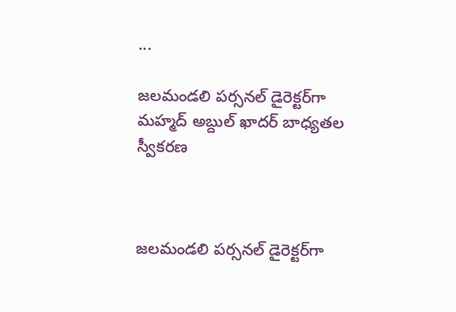...

జ‌ల‌మండ‌లి పర్సనల్ డైరెక్టర్‌గా మహ్మద్ అబ్దుల్ ఖాదర్ బాధ్య‌త‌ల స్వీక‌ర‌ణ‌



జ‌ల‌మండ‌లి పర్సనల్ డైరెక్టర్‌గా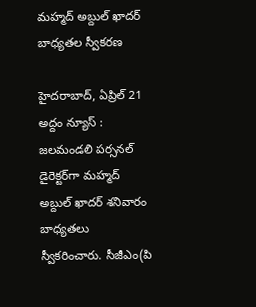మహ్మద్ అబ్దుల్ ఖాదర్ బాధ్య‌త‌ల స్వీక‌ర‌ణ‌

హైదరాబాద్, ఏప్రిల్ 21 అద్దం న్యూస్ :    జ‌ల‌మండ‌లి పర్సనల్ డైరెక్టర్‌గా మహ్మద్ అబ్దుల్ ఖాదర్ శనివారం బాధ్య‌త‌లు స్వీక‌రించారు. సీజీఎం(పి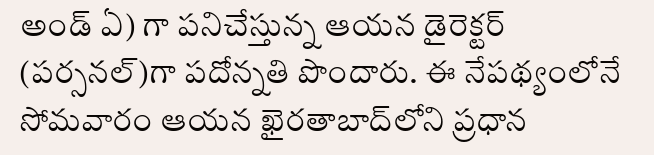అండ్ ఏ) గా ప‌నిచేస్తున్న ఆయ‌న డైరెక్టర్ (పర్సనల్)గా పదోన్నతి పొందారు. ఈ నేప‌థ్యంలోనే సోమవారం ఆయ‌న ఖైర‌తాబాద్‌లోని ప్ర‌ధాన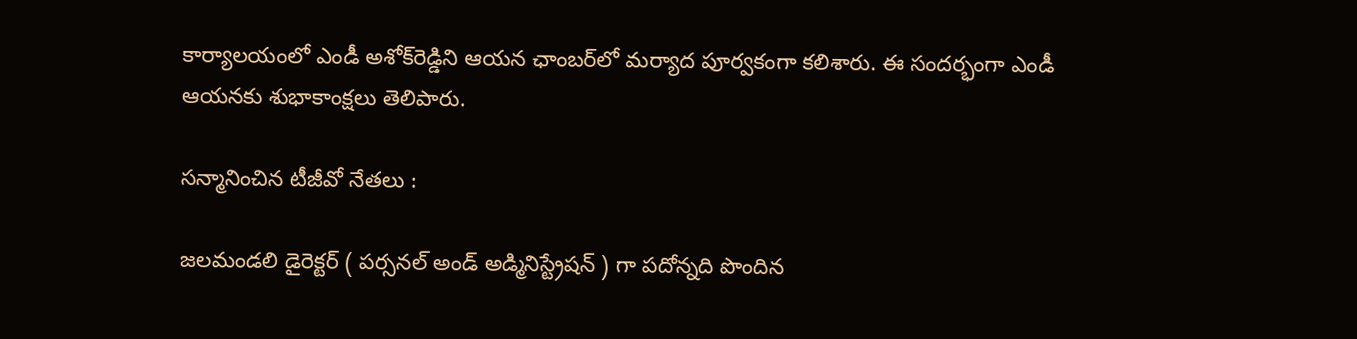కార్యాల‌యంలో ఎండీ అశోక్‌రెడ్డిని ఆయ‌న ఛాంబ‌ర్‌లో మ‌ర్యాద పూర్వ‌కంగా కలిశారు. ఈ సంద‌ర్భంగా ఎండీ ఆయ‌న‌కు శుభాకాంక్ష‌లు తెలిపారు.

స‌న్మానించిన టీజీవో నేతలు :

జలమండలి డైరెక్టర్ ( పర్సనల్ అండ్‌ అడ్మినిస్ట్రేషన్ ) గా పదోన్నది పొందిన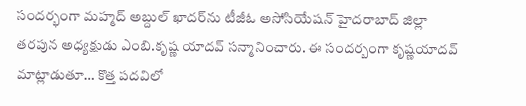సందర్భంగా మహ్మద్ అబ్దుల్ ఖాదర్‌ను టీజీఓ అసోసియేషన్ హైదరాబాద్ జిల్లా తరపున అధ్యక్షుడు ఎంబి.కృష్ణ యాదవ్ సన్మానించారు. ఈ సందర్బంగా కృష్ణ‌యాద‌వ్ మాట్లాడుతూ… కొత్త పదవిలో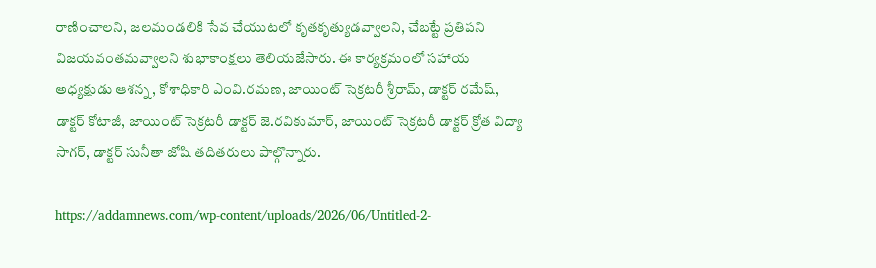రాణించాలని, జలమండలికి సేవ చేయుటలో కృతకృత్యుడవ్వాలని, చేబట్టే ప్రతిపని విజయవంతమవ్వాలని శుభాకాంక్షలు తెలియజేసారు. ఈ కార్యక్రమంలో సహాయ అధ్యక్షుడు ఆశన్న, కోశాధికారి ఎంవి.రమణ, జాయింట్ సెక్రటరీ శ్రీరామ్, డాక్టర్ రమేష్, డాక్టర్ కోటాజీ, జాయింట్ సెక్రటరీ డాక్టర్ జె.రవికుమార్, జాయింట్ సెక్రటరీ డాక్టర్ క్రోత విద్యా సాగర్, డాక్టర్ సునీతా జోషి త‌దిత‌రులు పాల్గొన్నారు.

https://addamnews.com/wp-content/uploads/2026/06/Untitled-2-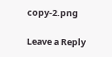copy-2.png

Leave a Reply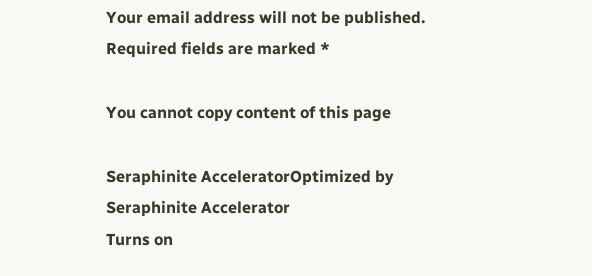Your email address will not be published. Required fields are marked *

You cannot copy content of this page

Seraphinite AcceleratorOptimized by Seraphinite Accelerator
Turns on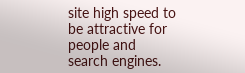site high speed to be attractive for people and search engines.